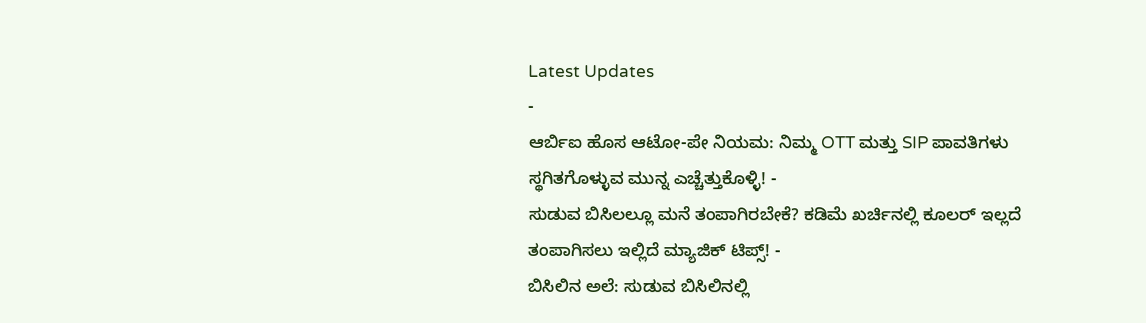Latest Updates
-
ಆರ್ಬಿಐ ಹೊಸ ಆಟೋ-ಪೇ ನಿಯಮ: ನಿಮ್ಮ OTT ಮತ್ತು SIP ಪಾವತಿಗಳು ಸ್ಥಗಿತಗೊಳ್ಳುವ ಮುನ್ನ ಎಚ್ಚೆತ್ತುಕೊಳ್ಳಿ! -
ಸುಡುವ ಬಿಸಿಲಲ್ಲೂ ಮನೆ ತಂಪಾಗಿರಬೇಕೆ? ಕಡಿಮೆ ಖರ್ಚಿನಲ್ಲಿ ಕೂಲರ್ ಇಲ್ಲದೆ ತಂಪಾಗಿಸಲು ಇಲ್ಲಿದೆ ಮ್ಯಾಜಿಕ್ ಟಿಪ್ಸ್! -
ಬಿಸಿಲಿನ ಅಲೆ: ಸುಡುವ ಬಿಸಿಲಿನಲ್ಲಿ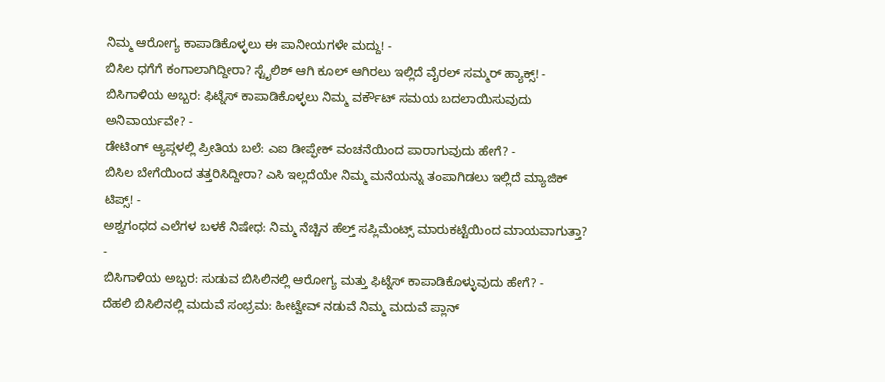ನಿಮ್ಮ ಆರೋಗ್ಯ ಕಾಪಾಡಿಕೊಳ್ಳಲು ಈ ಪಾನೀಯಗಳೇ ಮದ್ದು! -
ಬಿಸಿಲ ಧಗೆಗೆ ಕಂಗಾಲಾಗಿದ್ದೀರಾ? ಸ್ಟೈಲಿಶ್ ಆಗಿ ಕೂಲ್ ಆಗಿರಲು ಇಲ್ಲಿದೆ ವೈರಲ್ ಸಮ್ಮರ್ ಹ್ಯಾಕ್ಸ್! -
ಬಿಸಿಗಾಳಿಯ ಅಬ್ಬರ: ಫಿಟ್ನೆಸ್ ಕಾಪಾಡಿಕೊಳ್ಳಲು ನಿಮ್ಮ ವರ್ಕೌಟ್ ಸಮಯ ಬದಲಾಯಿಸುವುದು ಅನಿವಾರ್ಯವೇ? -
ಡೇಟಿಂಗ್ ಆ್ಯಪ್ಗಳಲ್ಲಿ ಪ್ರೀತಿಯ ಬಲೆ: ಎಐ ಡೀಪ್ಫೇಕ್ ವಂಚನೆಯಿಂದ ಪಾರಾಗುವುದು ಹೇಗೆ? -
ಬಿಸಿಲ ಬೇಗೆಯಿಂದ ತತ್ತರಿಸಿದ್ದೀರಾ? ಎಸಿ ಇಲ್ಲದೆಯೇ ನಿಮ್ಮ ಮನೆಯನ್ನು ತಂಪಾಗಿಡಲು ಇಲ್ಲಿದೆ ಮ್ಯಾಜಿಕ್ ಟಿಪ್ಸ್! -
ಅಶ್ವಗಂಧದ ಎಲೆಗಳ ಬಳಕೆ ನಿಷೇಧ: ನಿಮ್ಮ ನೆಚ್ಚಿನ ಹೆಲ್ತ್ ಸಪ್ಲಿಮೆಂಟ್ಸ್ ಮಾರುಕಟ್ಟೆಯಿಂದ ಮಾಯವಾಗುತ್ತಾ? -
ಬಿಸಿಗಾಳಿಯ ಅಬ್ಬರ: ಸುಡುವ ಬಿಸಿಲಿನಲ್ಲಿ ಆರೋಗ್ಯ ಮತ್ತು ಫಿಟ್ನೆಸ್ ಕಾಪಾಡಿಕೊಳ್ಳುವುದು ಹೇಗೆ? -
ದೆಹಲಿ ಬಿಸಿಲಿನಲ್ಲಿ ಮದುವೆ ಸಂಭ್ರಮ: ಹೀಟ್ವೇವ್ ನಡುವೆ ನಿಮ್ಮ ಮದುವೆ ಪ್ಲಾನ್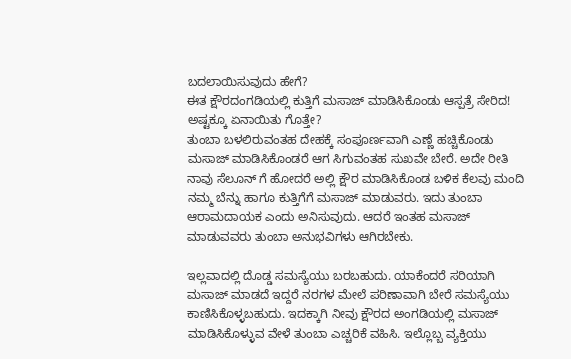ಬದಲಾಯಿಸುವುದು ಹೇಗೆ?
ಈತ ಕ್ಷೌರದಂಗಡಿಯಲ್ಲಿ ಕುತ್ತಿಗೆ ಮಸಾಜ್ ಮಾಡಿಸಿಕೊಂಡು ಆಸ್ಪತ್ರೆ ಸೇರಿದ! ಅಷ್ಟಕ್ಕೂ ಏನಾಯಿತು ಗೊತ್ತೇ?
ತುಂಬಾ ಬಳಲಿರುವಂತಹ ದೇಹಕ್ಕೆ ಸಂಪೂರ್ಣವಾಗಿ ಎಣ್ಣೆ ಹಚ್ಚಿಕೊಂಡು ಮಸಾಜ್ ಮಾಡಿಸಿಕೊಂಡರೆ ಆಗ ಸಿಗುವಂತಹ ಸುಖವೇ ಬೇರೆ. ಅದೇ ರೀತಿ ನಾವು ಸೆಲೂನ್ ಗೆ ಹೋದರೆ ಅಲ್ಲಿ ಕ್ಷೌರ ಮಾಡಿಸಿಕೊಂಡ ಬಳಿಕ ಕೆಲವು ಮಂದಿ ನಮ್ಮ ಬೆನ್ನು ಹಾಗೂ ಕುತ್ತಿಗೆಗೆ ಮಸಾಜ್ ಮಾಡುವರು. ಇದು ತುಂಬಾ ಆರಾಮದಾಯಕ ಎಂದು ಅನಿಸುವುದು. ಆದರೆ ಇಂತಹ ಮಸಾಜ್ ಮಾಡುವವರು ತುಂಬಾ ಅನುಭವಿಗಳು ಆಗಿರಬೇಕು.

ಇಲ್ಲವಾದಲ್ಲಿ ದೊಡ್ಡ ಸಮಸ್ಯೆಯು ಬರಬಹುದು. ಯಾಕೆಂದರೆ ಸರಿಯಾಗಿ ಮಸಾಜ್ ಮಾಡದೆ ಇದ್ದರೆ ನರಗಳ ಮೇಲೆ ಪರಿಣಾವಾಗಿ ಬೇರೆ ಸಮಸ್ಯೆಯು ಕಾಣಿಸಿಕೊಳ್ಳಬಹುದು. ಇದಕ್ಕಾಗಿ ನೀವು ಕ್ಷೌರದ ಅಂಗಡಿಯಲ್ಲಿ ಮಸಾಜ್ ಮಾಡಿಸಿಕೊಳ್ಳುವ ವೇಳೆ ತುಂಬಾ ಎಚ್ಚರಿಕೆ ವಹಿಸಿ. ಇಲ್ಲೊಬ್ಬ ವ್ಯಕ್ತಿಯು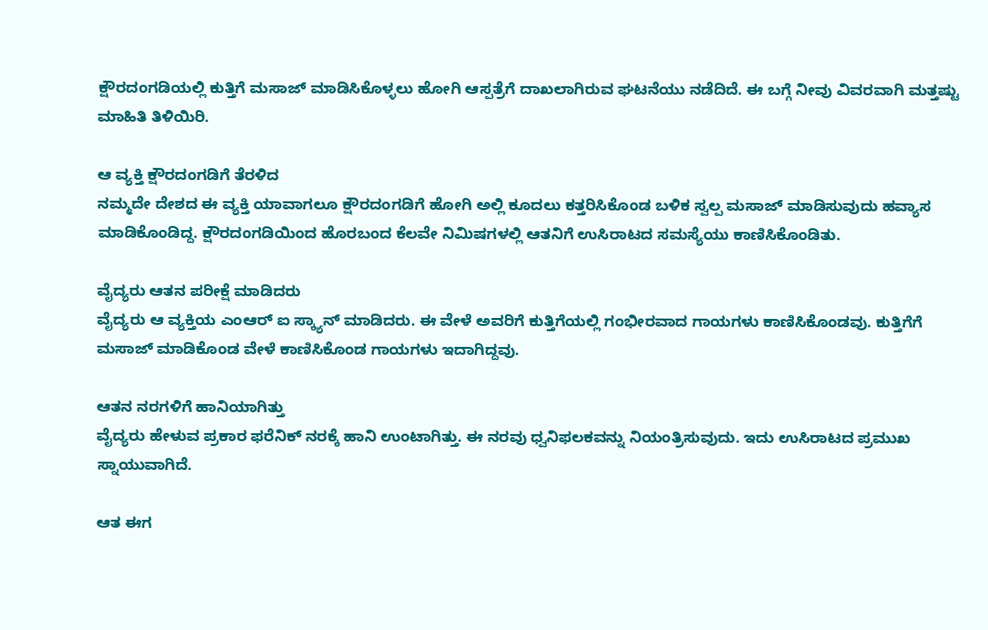ಕ್ಷೌರದಂಗಡಿಯಲ್ಲಿ ಕುತ್ತಿಗೆ ಮಸಾಜ್ ಮಾಡಿಸಿಕೊಳ್ಳಲು ಹೋಗಿ ಆಸ್ಪತ್ರೆಗೆ ದಾಖಲಾಗಿರುವ ಘಟನೆಯು ನಡೆದಿದೆ. ಈ ಬಗ್ಗೆ ನೀವು ವಿವರವಾಗಿ ಮತ್ತಷ್ಟು ಮಾಹಿತಿ ತಿಳಿಯಿರಿ.

ಆ ವ್ಯಕ್ತಿ ಕ್ಷೌರದಂಗಡಿಗೆ ತೆರಳಿದ
ನಮ್ಮದೇ ದೇಶದ ಈ ವ್ಯಕ್ತಿ ಯಾವಾಗಲೂ ಕ್ಷೌರದಂಗಡಿಗೆ ಹೋಗಿ ಅಲ್ಲಿ ಕೂದಲು ಕತ್ತರಿಸಿಕೊಂಡ ಬಳಿಕ ಸ್ವಲ್ಪ ಮಸಾಜ್ ಮಾಡಿಸುವುದು ಹವ್ಯಾಸ ಮಾಡಿಕೊಂಡಿದ್ದ. ಕ್ಷೌರದಂಗಡಿಯಿಂದ ಹೊರಬಂದ ಕೆಲವೇ ನಿಮಿಷಗಳಲ್ಲಿ ಆತನಿಗೆ ಉಸಿರಾಟದ ಸಮಸ್ಯೆಯು ಕಾಣಿಸಿಕೊಂಡಿತು.

ವೈದ್ಯರು ಆತನ ಪರೀಕ್ಷೆ ಮಾಡಿದರು
ವೈದ್ಯರು ಆ ವ್ಯಕ್ತಿಯ ಎಂಆರ್ ಐ ಸ್ಕ್ಯಾನ್ ಮಾಡಿದರು. ಈ ವೇಳೆ ಅವರಿಗೆ ಕುತ್ತಿಗೆಯಲ್ಲಿ ಗಂಭೀರವಾದ ಗಾಯಗಳು ಕಾಣಿಸಿಕೊಂಡವು. ಕುತ್ತಿಗೆಗೆ ಮಸಾಜ್ ಮಾಡಿಕೊಂಡ ವೇಳೆ ಕಾಣಿಸಿಕೊಂಡ ಗಾಯಗಳು ಇದಾಗಿದ್ದವು.

ಆತನ ನರಗಳಿಗೆ ಹಾನಿಯಾಗಿತ್ತು
ವೈದ್ಯರು ಹೇಳುವ ಪ್ರಕಾರ ಫರೆನಿಕ್ ನರಕ್ಕೆ ಹಾನಿ ಉಂಟಾಗಿತ್ತು. ಈ ನರವು ಧ್ವನಿಫಲಕವನ್ನು ನಿಯಂತ್ರಿಸುವುದು. ಇದು ಉಸಿರಾಟದ ಪ್ರಮುಖ ಸ್ನಾಯುವಾಗಿದೆ.

ಆತ ಈಗ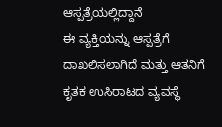ಆಸ್ಪತ್ರೆಯಲ್ಲಿದ್ದಾನೆ
ಈ ವ್ಯಕ್ತಿಯನ್ನು ಆಸ್ಪತ್ರೆಗೆ ದಾಖಲಿಸಲಾಗಿದೆ ಮತ್ತು ಆತನಿಗೆ ಕೃತಕ ಉಸಿರಾಟದ ವ್ಯವಸ್ಥೆ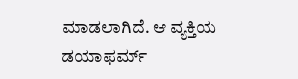ಮಾಡಲಾಗಿದೆ. ಆ ವ್ಯಕ್ತಿಯ ಡಯಾಫರ್ಮ್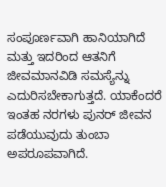ಸಂಪೂರ್ಣವಾಗಿ ಹಾನಿಯಾಗಿದೆ ಮತ್ತು ಇದರಿಂದ ಆತನಿಗೆ ಜೀವಮಾನವಿಡಿ ಸಮಸ್ಯೆನ್ನು ಎದುರಿಸಬೇಕಾಗುತ್ತದೆ. ಯಾಕೆಂದರೆ ಇಂತಹ ನರಗಳು ಪುನರ್ ಜೀವನ ಪಡೆಯುವುದು ತುಂಬಾ ಅಪರೂಪವಾಗಿದೆ.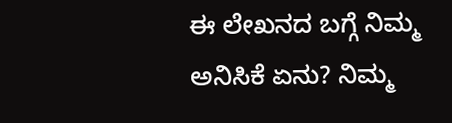ಈ ಲೇಖನದ ಬಗ್ಗೆ ನಿಮ್ಮ ಅನಿಸಿಕೆ ಏನು? ನಿಮ್ಮ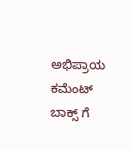ಅಭಿಪ್ರಾಯ ಕಮೆಂಟ್ ಬಾಕ್ಸ್ ಗೆ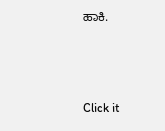ಹಾಕಿ.



Click it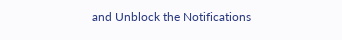and Unblock the Notifications